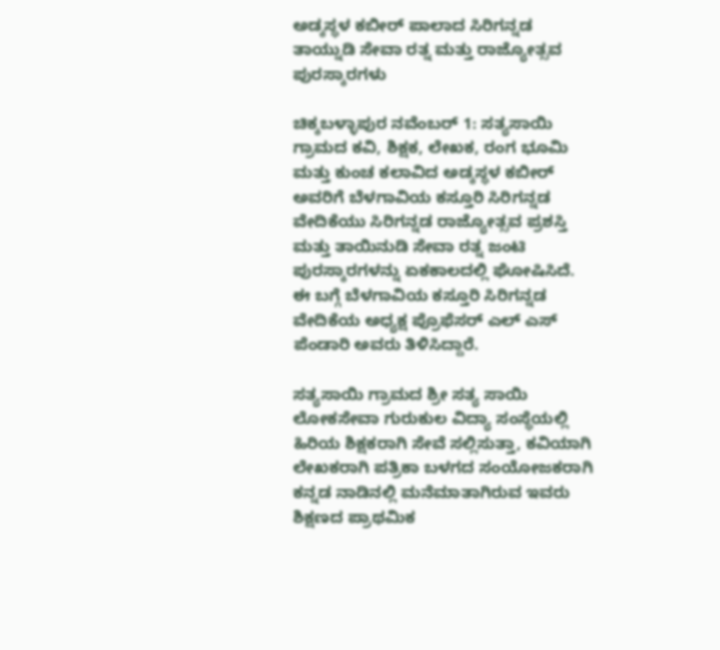ಅಡ್ಕಸ್ಥಳ ಕಬೀರ್ ಪಾಲಾದ ಸಿರಿಗನ್ನಡ ತಾಯ್ನುಡಿ ಸೇವಾ ರತ್ನ ಮತ್ತು ರಾಜ್ಯೋತ್ಸವ ಪುರಸ್ಕಾರಗಳು

ಚಿಕ್ಕಬಳ್ಳಾಪುರ ನವೆಂಬರ್ 1: ಸತ್ಯಸಾಯಿ ಗ್ರಾಮದ ಕವಿ, ಶಿಕ್ಷಕ, ಲೇಖಕ, ರಂಗ ಭೂಮಿ ಮತ್ತು ಕುಂಚ ಕಲಾವಿದ ಅಡ್ಕಸ್ಥಳ ಕಬೀರ್ ಅವರಿಗೆ ಬೆಳಗಾವಿಯ ಕಸ್ತೂರಿ ಸಿರಿಗನ್ನಡ ವೇದಿಕೆಯು ಸಿರಿಗನ್ನಡ ರಾಜ್ಯೋತ್ಸವ ಪ್ರಶಸ್ತಿ ಮತ್ತು ತಾಯಿನುಡಿ ಸೇವಾ ರತ್ನ ಜಂಟಿ ಪುರಸ್ಕಾರಗಳನ್ನು ಏಕಕಾಲದಲ್ಲಿ ಘೋಷಿಸಿದೆ. ಈ ಬಗ್ಗೆ ಬೆಳಗಾವಿಯ ಕಸ್ತೂರಿ ಸಿರಿಗನ್ನಡ ವೇದಿಕೆಯ ಅಧ್ಯಕ್ಷ ಪ್ರೊಫೆಸರ್ ಎಲ್ ಎಸ್ ಪೆಂಡಾರಿ ಅವರು ತಿಳಿಸಿದ್ದಾರೆ.

ಸತ್ಯಸಾಯಿ ಗ್ರಾಮದ ಶ್ರೀ ಸತ್ಯ ಸಾಯಿ ಲೋಕಸೇವಾ ಗುರುಕುಲ ವಿದ್ಯಾ ಸಂಸ್ಥೆಯಲ್ಲಿ ಹಿರಿಯ ಶಿಕ್ಷಕರಾಗಿ ಸೇವೆ ಸಲ್ಲಿಸುತ್ತಾ, ಕವಿಯಾಗಿ ಲೇಖಕರಾಗಿ ಪತ್ರಿಕಾ ಬಳಗದ ಸಂಯೋಜಕರಾಗಿ ಕನ್ನಡ ನಾಡಿನಲ್ಲಿ ಮನೆಮಾತಾಗಿರುವ ಇವರು ಶಿಕ್ಷಣದ ಪ್ರಾಥಮಿಕ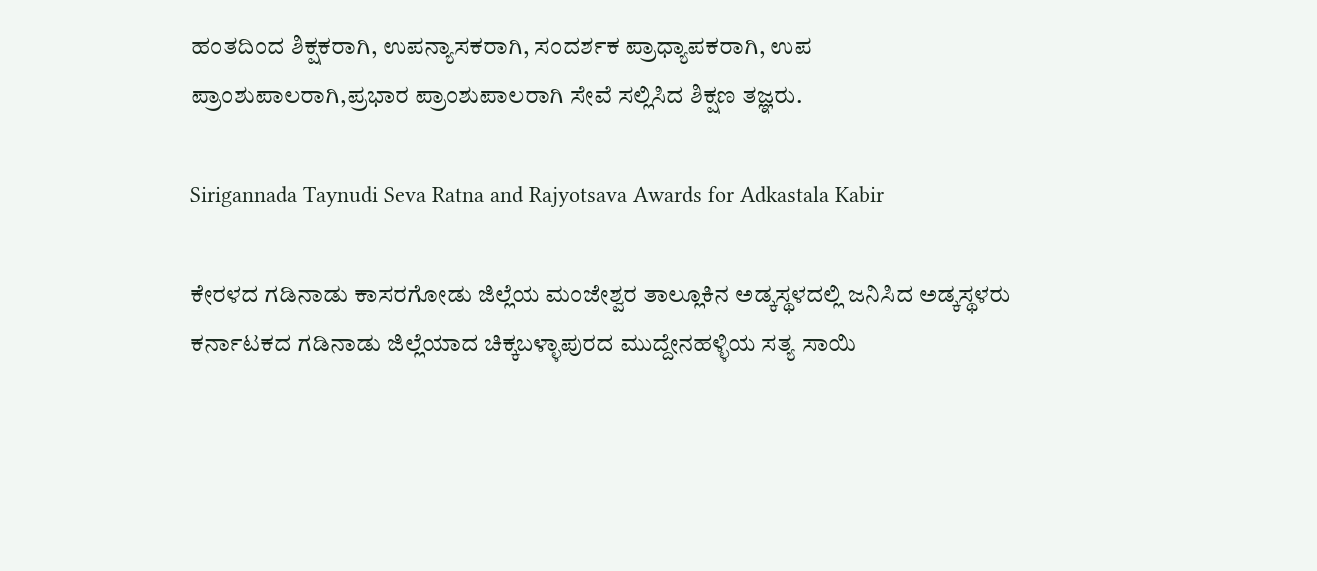ಹಂತದಿಂದ ಶಿಕ್ಷಕರಾಗಿ, ಉಪನ್ಯಾಸಕರಾಗಿ, ಸಂದರ್ಶಕ ಪ್ರಾಧ್ಯಾಪಕರಾಗಿ, ಉಪ ಪ್ರಾಂಶುಪಾಲರಾಗಿ,ಪ್ರಭಾರ ಪ್ರಾಂಶುಪಾಲರಾಗಿ ಸೇವೆ ಸಲ್ಲಿಸಿದ ಶಿಕ್ಷಣ ತಜ್ಞರು.

Sirigannada Taynudi Seva Ratna and Rajyotsava Awards for Adkastala Kabir

ಕೇರಳದ ಗಡಿನಾಡು ಕಾಸರಗೋಡು ಜಿಲ್ಲೆಯ ಮಂಜೇಶ್ವರ ತಾಲ್ಲೂಕಿನ ಅಡ್ಕಸ್ಥಳದಲ್ಲಿ ಜನಿಸಿದ ಅಡ್ಕಸ್ಥಳರು ಕರ್ನಾಟಕದ ಗಡಿನಾಡು ಜಿಲ್ಲೆಯಾದ ಚಿಕ್ಕಬಳ್ಳಾಪುರದ ಮುದ್ದೇನಹಳ್ಳಿಯ ಸತ್ಯ ಸಾಯಿ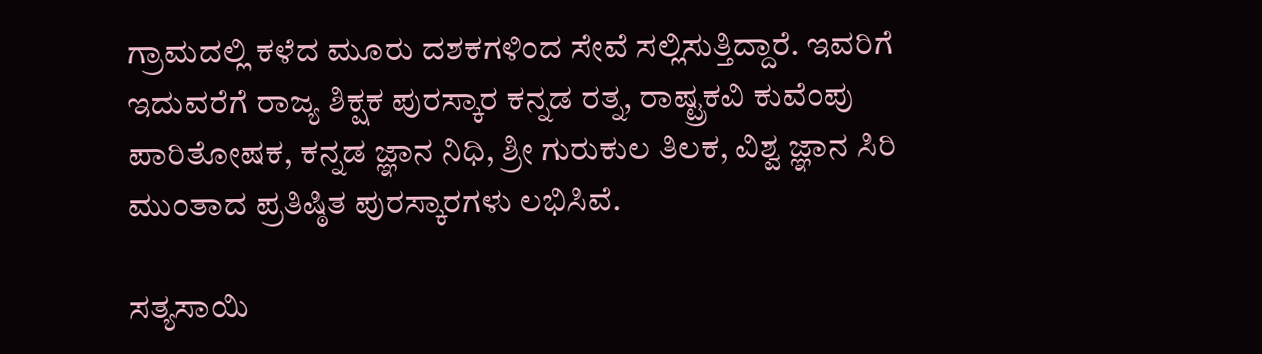ಗ್ರಾಮದಲ್ಲಿ ಕಳೆದ ಮೂರು ದಶಕಗಳಿಂದ ಸೇವೆ ಸಲ್ಲಿಸುತ್ತಿದ್ದಾರೆ. ಇವರಿಗೆ ಇದುವರೆಗೆ ರಾಜ್ಯ ಶಿಕ್ಷಕ ಪುರಸ್ಕಾರ ಕನ್ನಡ ರತ್ನ, ರಾಷ್ಟ್ರಕವಿ ಕುವೆಂಪು ಪಾರಿತೋಷಕ, ಕನ್ನಡ ಜ್ಞಾನ ನಿಧಿ, ಶ್ರೀ ಗುರುಕುಲ ತಿಲಕ, ವಿಶ್ವ ಜ್ಞಾನ ಸಿರಿ ಮುಂತಾದ ಪ್ರತಿಷ್ಠಿತ ಪುರಸ್ಕಾರಗಳು ಲಭಿಸಿವೆ.

ಸತ್ಯಸಾಯಿ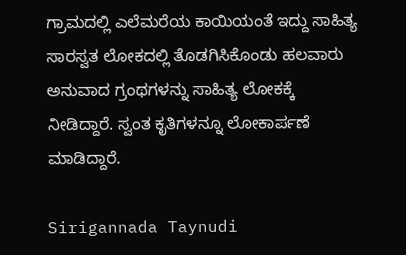ಗ್ರಾಮದಲ್ಲಿ ಎಲೆಮರೆಯ ಕಾಯಿಯಂತೆ ಇದ್ದು ಸಾಹಿತ್ಯ ಸಾರಸ್ವತ ಲೋಕದಲ್ಲಿ ತೊಡಗಿಸಿಕೊಂಡು ಹಲವಾರು ಅನುವಾದ ಗ್ರಂಥಗಳನ್ನು ಸಾಹಿತ್ಯ ಲೋಕಕ್ಕೆ ನೀಡಿದ್ದಾರೆ. ಸ್ವಂತ ಕೃತಿಗಳನ್ನೂ ಲೋಕಾರ್ಪಣೆ ಮಾಡಿದ್ದಾರೆ.

Sirigannada Taynudi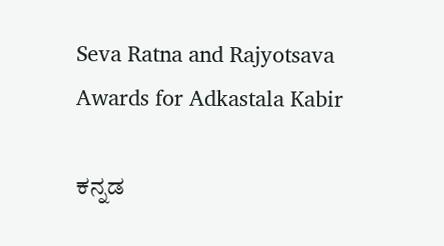Seva Ratna and Rajyotsava Awards for Adkastala Kabir

ಕನ್ನಡ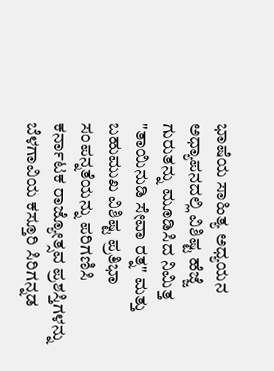ಭಾಷೆಯ ಸಾಹಿತ್ಯ ಅಧ್ಯಯನ ಅಧ್ಯಾಪನದಲ್ಲಿ ವಿಶಿಷ್ಟ ಹೆಜ್ಜೆ ಗುರುತನ್ನು ಮೂಡಿಸಿದ ನಿಮಿತ್ತ "ತಾಯಿನುಡಿ ಸೇವಾ ರತ್ನ" ಮತ್ತು ಬಹುಮುಖ ವಿಶಿಷ್ಟ ಪ್ರತಿಭಾ ಸಂಪನ್ನತೆಯನ್ನು ಪರಿಗಣಿಸಿ ಕರ್ನಾಟಕ ರಾಜ್ಯೋತ್ಸವ ಪ್ರಶಸ್ತಿಗಳನ್ನು ಬೆಳಗಾವಿಯ ಕಸ್ತೂರಿ ಸಿರಿಗನ್ನಡ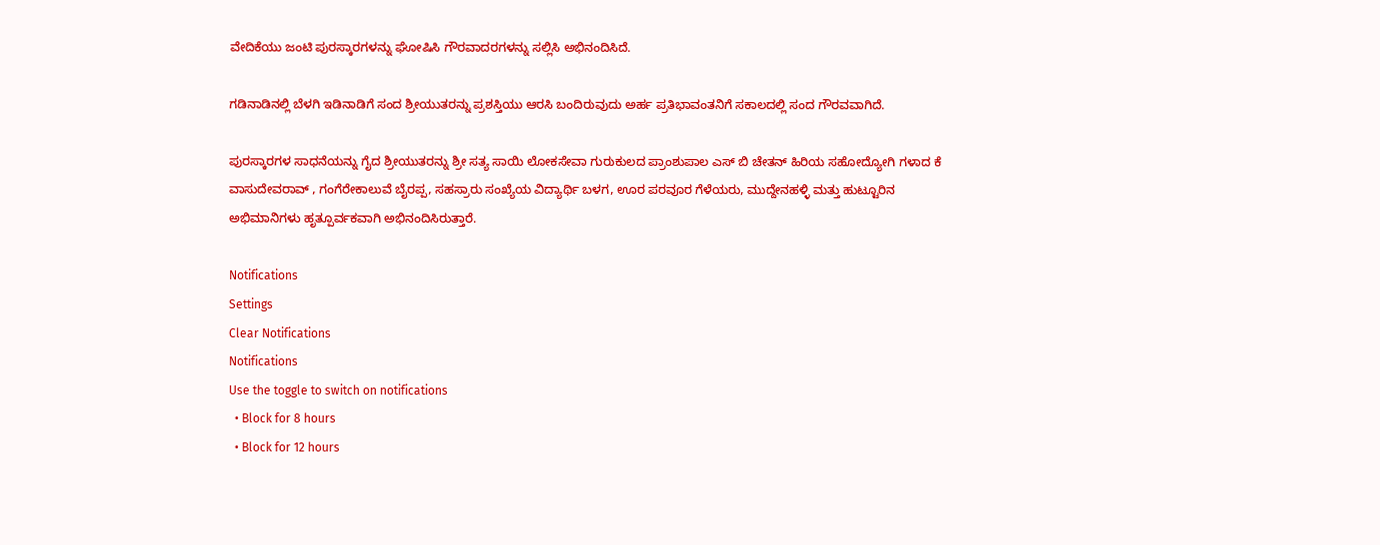ವೇದಿಕೆಯು ಜಂಟಿ ಪುರಸ್ಕಾರಗಳನ್ನು ಘೋಷಿಸಿ ಗೌರವಾದರಗಳನ್ನು ಸಲ್ಲಿಸಿ ಅಭಿನಂದಿಸಿದೆ.

ಗಡಿನಾಡಿನಲ್ಲಿ ಬೆಳಗಿ ಇಡಿನಾಡಿಗೆ ಸಂದ ಶ್ರೀಯುತರನ್ನು ಪ್ರಶಸ್ತಿಯು ಆರಸಿ ಬಂದಿರುವುದು ಅರ್ಹ ಪ್ರತಿಭಾವಂತನಿಗೆ ಸಕಾಲದಲ್ಲಿ ಸಂದ ಗೌರವವಾಗಿದೆ.

ಪುರಸ್ಕಾರಗಳ ಸಾಧನೆಯನ್ನು ಗೈದ ಶ್ರೀಯುತರನ್ನು ಶ್ರೀ ಸತ್ಯ ಸಾಯಿ ಲೋಕಸೇವಾ ಗುರುಕುಲದ ಪ್ರಾಂಶುಪಾಲ ಎಸ್ ಬಿ ಚೇತನ್ ಹಿರಿಯ ಸಹೋದ್ಯೋಗಿ ಗಳಾದ ಕೆ ವಾಸುದೇವರಾವ್ , ಗಂಗೆರೇಕಾಲುವೆ ಬೈರಪ್ಪ, ಸಹಸ್ರಾರು ಸಂಖ್ಯೆಯ ವಿದ್ಯಾರ್ಥಿ ಬಳಗ, ಊರ ಪರವೂರ ಗೆಳೆಯರು, ಮುದ್ದೇನಹಳ್ಳಿ ಮತ್ತು ಹುಟ್ಟೂರಿನ ಅಭಿಮಾನಿಗಳು ಹೃತ್ಪೂರ್ವಕವಾಗಿ ಅಭಿನಂದಿಸಿರುತ್ತಾರೆ.

Notifications
Settings
Clear Notifications
Notifications
Use the toggle to switch on notifications
  • Block for 8 hours
  • Block for 12 hours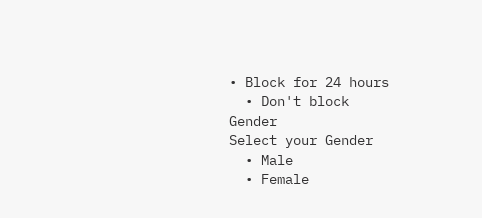• Block for 24 hours
  • Don't block
Gender
Select your Gender
  • Male
  • Female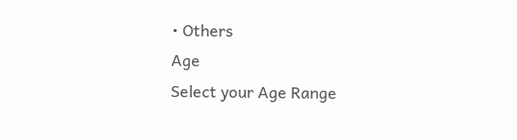• Others
Age
Select your Age Range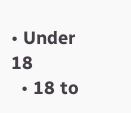• Under 18
  • 18 to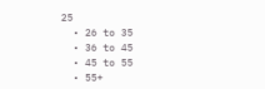25
  • 26 to 35
  • 36 to 45
  • 45 to 55
  • 55+